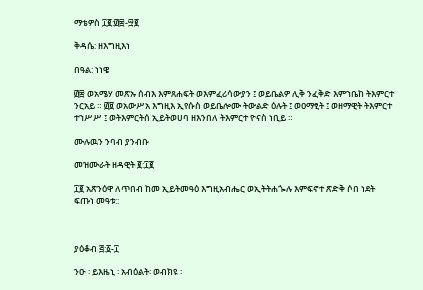ማቴዎስ ፲፪:፴፰-፵፪

ቅዳሴ: ዘእግዚእነ

በዓል: ነነዌ

፴፰ ወአሜሃ መጽኡ ሰብእ እምጸሐፍት ወእምፈሪሳውያን ፤ ወይቤልዎ ሊቅ ንፈቅድ እምኀቤከ ትእምርተ ንርአይ ። ፴፱ ወአውሥአ እግዚእ ኢየሱስ ወይቤሎሙ ትውልድ ዕሉት ፤ ወዐማፂት ፤ ወዘማዊት ትእምርተ ተኀሥሥ ፤ ወትእምርትሰ ኢይትወሀባ ዘእንበለ ትእምርተ ዮናስ ነቢይ ።

ሙሉዉን ንባብ ያንብቡ

መዝሙራት ዘዳዊት ፪:፲፪

፲፪ አጽንዕዋ ለጥበብ ከመ ኢይትመዓዕ እግዚአብሔር ወኢትትሐጐሉ እምፍኖተ ጽድቅ ሶበ ነደት ፍጡነ መዓቱ::



ያዕቆብ ፭:፩-፲

ንዑ ፡ ይእዜኒ ፡ አብዕልት፡ ወብክዩ ፡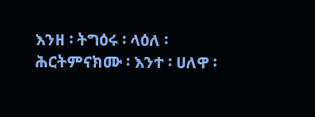እንዘ ፡ ትግዕሩ ፡ ላዕለ ፡ ሕርትምናክሙ ፡ እንተ ፡ ሀለዋ ፡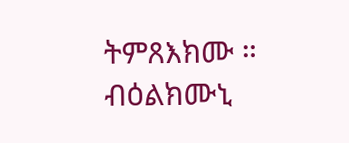ትምጸእክሙ ። ብዕልክሙኒ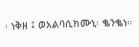፡ ነቅዘ ፤ ወአልባሲክሙኒ፡ ቈንቈነ።